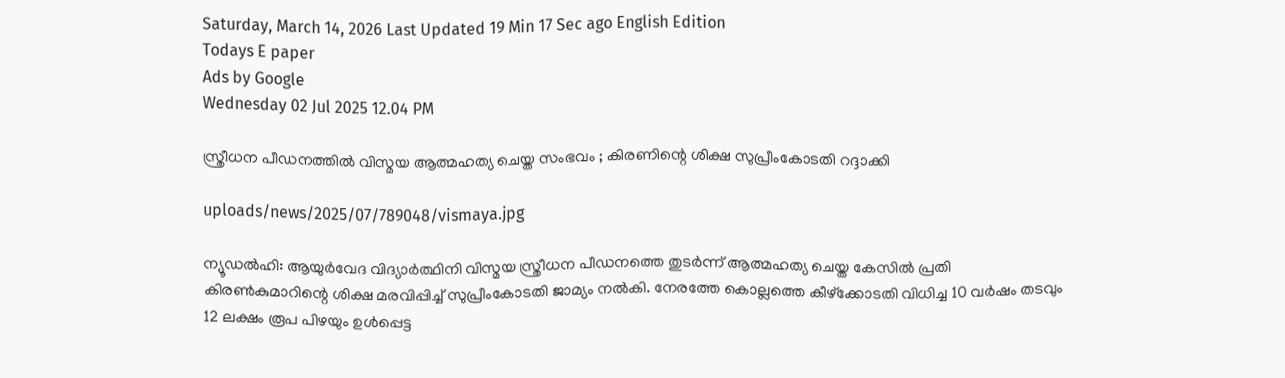Saturday, March 14, 2026 Last Updated 19 Min 17 Sec ago English Edition
Todays E paper
Ads by Google
Wednesday 02 Jul 2025 12.04 PM

സ്ത്രീധന പീഡനത്തില്‍ വിസ്മയ ആത്മഹത്യ ചെയ്ത സംഭവം ; കിരണിന്റെ ശിക്ഷ സുപ്രീംകോടതി റദ്ദാക്കി

uploads/news/2025/07/789048/vismaya.jpg

ന്യൂഡല്‍ഹി: ആയുര്‍വേദ വിദ്യാര്‍ത്ഥിനി വിസ്മയ സ്ത്രീധന പീഡനത്തെ തുടര്‍ന്ന് ആത്മഹത്യ ചെയ്ത കേസില്‍ പ്രതി കിരണ്‍കുമാറിന്റെ ശിക്ഷ മരവിപ്പിച്ച് സുപ്രീംകോടതി ജാമ്യം നല്‍കി. നേരത്തേ കൊല്ലത്തെ കീഴ്‌ക്കോടതി വിധിച്ച 10 വര്‍ഷം തടവും 12 ലക്ഷം രൂപ പിഴയും ഉള്‍പ്പെട്ട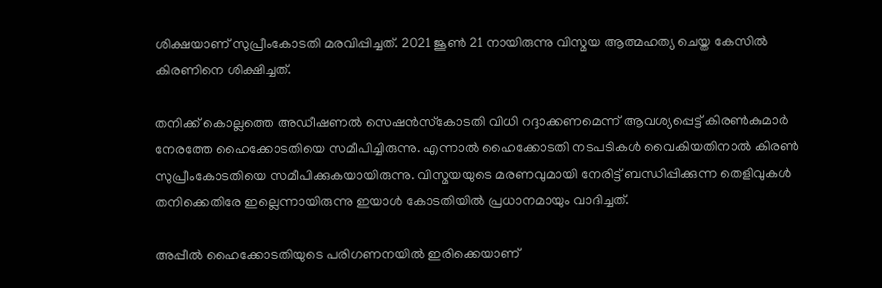ശിക്ഷയാണ് സുപ്രീംകോടതി മരവിപ്പിച്ചത്. 2021 ജൂണ്‍ 21 നായിരുന്നു വിസ്മയ ആത്മഹത്യ ചെയ്ത കേസില്‍ കിരണിനെ ശിക്ഷിച്ചത്.

തനിക്ക് കൊല്ലത്തെ അഡീഷണല്‍ സെഷന്‍സ്‌കോടതി വിധി റദ്ദാക്കണമെന്ന് ആവശ്യപ്പെട്ട് കിരണ്‍കുമാര്‍ നേരത്തേ ഹൈക്കോടതിയെ സമീപിച്ചിരുന്നു. എന്നാല്‍ ഹൈക്കോടതി നടപടികള്‍ വൈകിയതിനാല്‍ കിരണ്‍ സുപ്രീംകോടതിയെ സമീപിക്കുകയായിരുന്നു. വിസ്മയയുടെ മരണവുമായി നേരിട്ട് ബന്ധിപ്പിക്കുന്ന തെളിവുകള്‍ തനിക്കെതിരേ ഇല്ലെന്നായിരുന്നു ഇയാള്‍ കോടതിയില്‍ പ്രധാനമായും വാദിച്ചത്.

അപ്പീല്‍ ഹൈക്കോടതിയുടെ പരിഗണനയില്‍ ഇരിക്കെയാണ്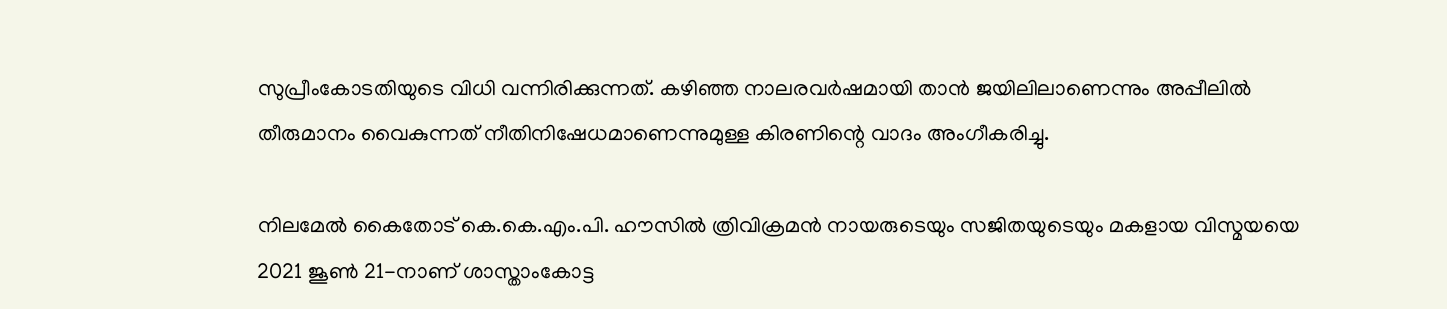സുപ്രീംകോടതിയുടെ വിധി വന്നിരിക്കുന്നത്. കഴിഞ്ഞ നാലരവര്‍ഷമായി താന്‍ ജയിലിലാണെന്നും അപ്പീലില്‍ തീരുമാനം വൈകുന്നത് നീതിനിഷേധമാണെന്നുമുള്ള കിരണിന്റെ വാദം അംഗീകരിച്ചു.

നിലമേല്‍ കൈതോട് കെ.കെ.എം.പി. ഹൗസില്‍ ത്രിവിക്രമന്‍ നായരുടെയും സജിതയുടെയും മകളായ വിസ്മയയെ 2021 ജൂണ്‍ 21-നാണ് ശാസ്താംകോട്ട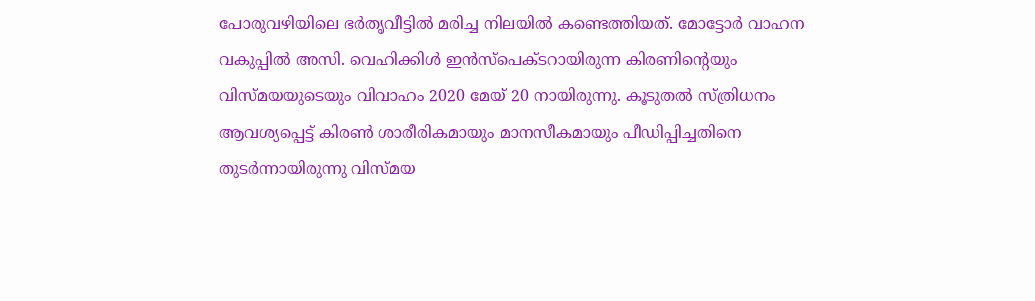പോരുവഴിയിലെ ഭര്‍തൃവീട്ടില്‍ മരിച്ച നിലയില്‍ കണ്ടെത്തിയത്. മോട്ടോര്‍ വാഹന വകുപ്പില്‍ അസി. വെഹിക്കിള്‍ ഇന്‍സ്‌പെക്ടറായിരുന്ന കിരണിന്റെയും വിസ്മയയുടെയും വിവാഹം 2020 മേയ് 20 നായിരുന്നു. കൂടുതല്‍ സ്ത്രിധനം ആവശ്യപ്പെട്ട് കിരണ്‍ ശാരീരികമായും മാനസീകമായും പീഡിപ്പിച്ചതിനെ തുടര്‍ന്നായിരുന്നു വിസ്മയ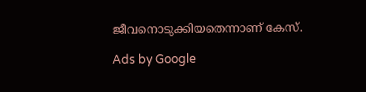ജീവനൊടുക്കിയതെന്നാണ് കേസ്.

Ads by Google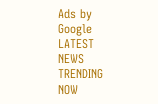Ads by Google
LATEST NEWS
TRENDING NOW